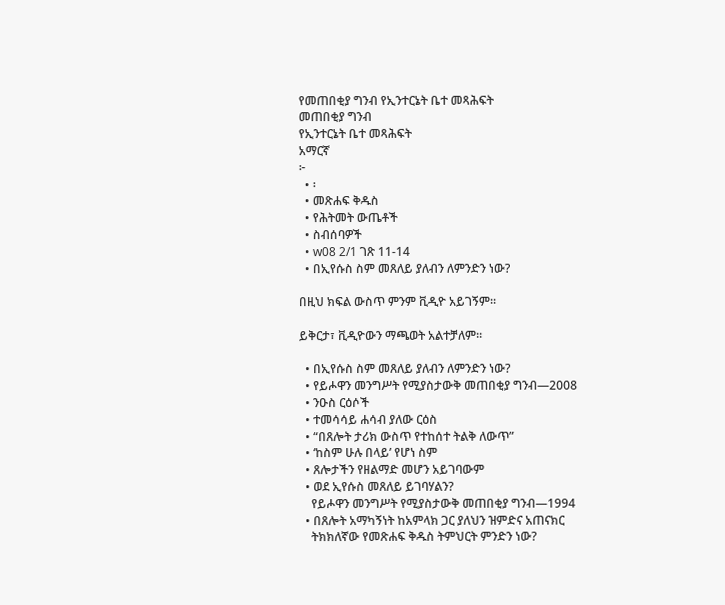የመጠበቂያ ግንብ የኢንተርኔት ቤተ መጻሕፍት
መጠበቂያ ግንብ
የኢንተርኔት ቤተ መጻሕፍት
አማርኛ
፦
  • ፡
  • መጽሐፍ ቅዱስ
  • የሕትመት ውጤቶች
  • ስብሰባዎች
  • w08 2/1 ገጽ 11-14
  • በኢየሱስ ስም መጸለይ ያለብን ለምንድን ነው?

በዚህ ክፍል ውስጥ ምንም ቪዲዮ አይገኝም።

ይቅርታ፣ ቪዲዮውን ማጫወት አልተቻለም።

  • በኢየሱስ ስም መጸለይ ያለብን ለምንድን ነው?
  • የይሖዋን መንግሥት የሚያስታውቅ መጠበቂያ ግንብ—2008
  • ንዑስ ርዕሶች
  • ተመሳሳይ ሐሳብ ያለው ርዕስ
  • “በጸሎት ታሪክ ውስጥ የተከሰተ ትልቅ ለውጥ”
  • ‘ከስም ሁሉ በላይ’ የሆነ ስም
  • ጸሎታችን የዘልማድ መሆን አይገባውም
  • ወደ ኢየሱስ መጸለይ ይገባሃልን?
    የይሖዋን መንግሥት የሚያስታውቅ መጠበቂያ ግንብ—1994
  • በጸሎት አማካኝነት ከአምላክ ጋር ያለህን ዝምድና አጠናክር
    ትክክለኛው የመጽሐፍ ቅዱስ ትምህርት ምንድን ነው?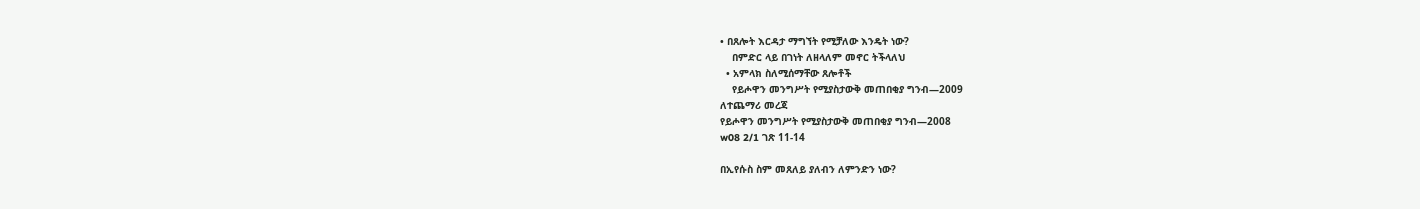• በጸሎት እርዳታ ማግኘት የሚቻለው እንዴት ነው?
    በምድር ላይ በገነት ለዘላለም መኖር ትችላለህ
  • አምላክ ስለሚሰማቸው ጸሎቶች
    የይሖዋን መንግሥት የሚያስታውቅ መጠበቂያ ግንብ—2009
ለተጨማሪ መረጃ
የይሖዋን መንግሥት የሚያስታውቅ መጠበቂያ ግንብ—2008
w08 2/1 ገጽ 11-14

በኢየሱስ ስም መጸለይ ያለብን ለምንድን ነው?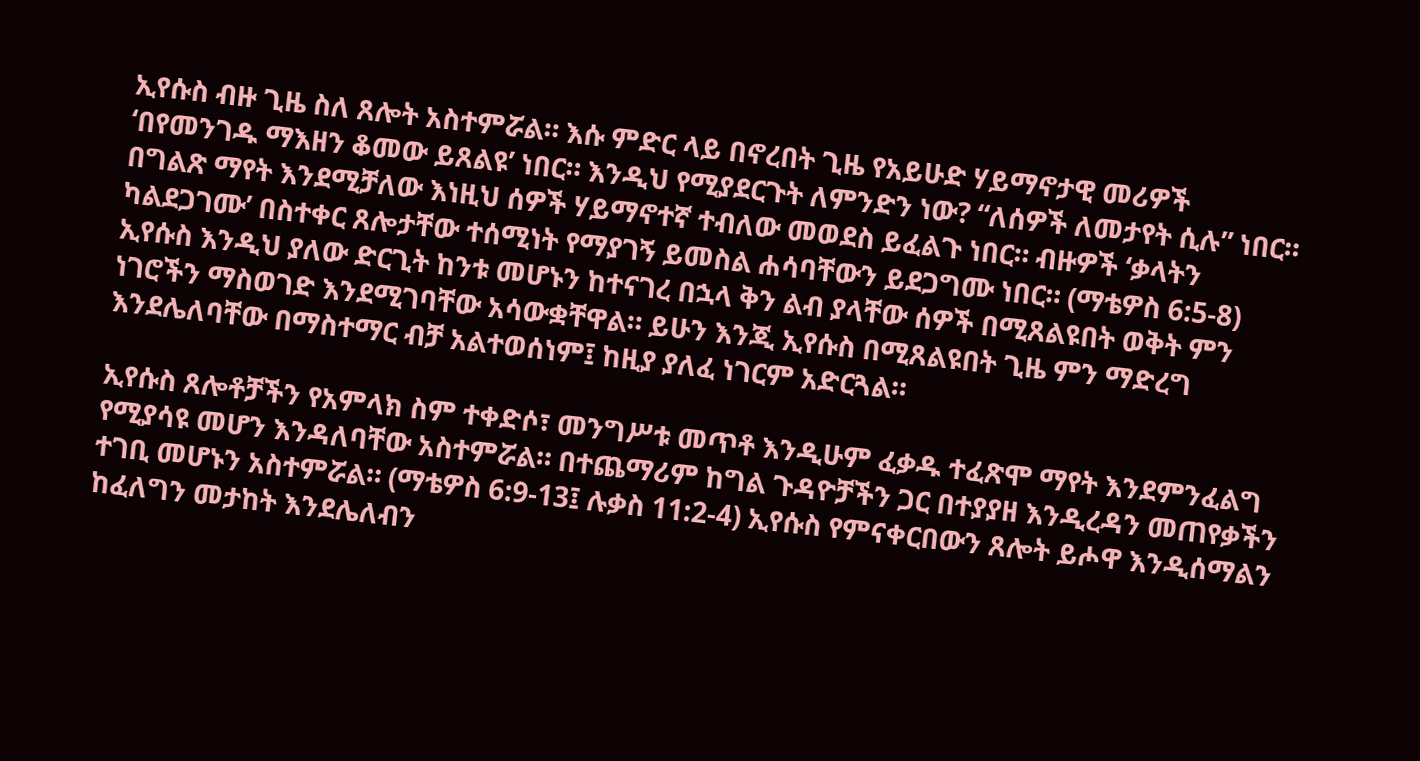ኢየሱስ ብዙ ጊዜ ስለ ጸሎት አስተምሯል። እሱ ምድር ላይ በኖረበት ጊዜ የአይሁድ ሃይማኖታዊ መሪዎች ‘በየመንገዱ ማእዘን ቆመው ይጸልዩ’ ነበር። እንዲህ የሚያደርጉት ለምንድን ነው? “ለሰዎች ለመታየት ሲሉ” ነበር። በግልጽ ማየት እንደሚቻለው እነዚህ ሰዎች ሃይማኖተኛ ተብለው መወደስ ይፈልጉ ነበር። ብዙዎች ‘ቃላትን ካልደጋገሙ’ በስተቀር ጸሎታቸው ተሰሚነት የማያገኝ ይመስል ሐሳባቸውን ይደጋግሙ ነበር። (ማቴዎስ 6:5-8) ኢየሱስ እንዲህ ያለው ድርጊት ከንቱ መሆኑን ከተናገረ በኋላ ቅን ልብ ያላቸው ሰዎች በሚጸልዩበት ወቅት ምን ነገሮችን ማስወገድ እንደሚገባቸው አሳውቋቸዋል። ይሁን እንጂ ኢየሱስ በሚጸልዩበት ጊዜ ምን ማድረግ እንደሌለባቸው በማስተማር ብቻ አልተወሰነም፤ ከዚያ ያለፈ ነገርም አድርጓል።

ኢየሱስ ጸሎቶቻችን የአምላክ ስም ተቀድሶ፣ መንግሥቱ መጥቶ እንዲሁም ፈቃዱ ተፈጽሞ ማየት እንደምንፈልግ የሚያሳዩ መሆን እንዳለባቸው አስተምሯል። በተጨማሪም ከግል ጉዳዮቻችን ጋር በተያያዘ እንዲረዳን መጠየቃችን ተገቢ መሆኑን አስተምሯል። (ማቴዎስ 6:9-13፤ ሉቃስ 11:2-4) ኢየሱስ የምናቀርበውን ጸሎት ይሖዋ እንዲሰማልን ከፈለግን መታከት እንደሌለብን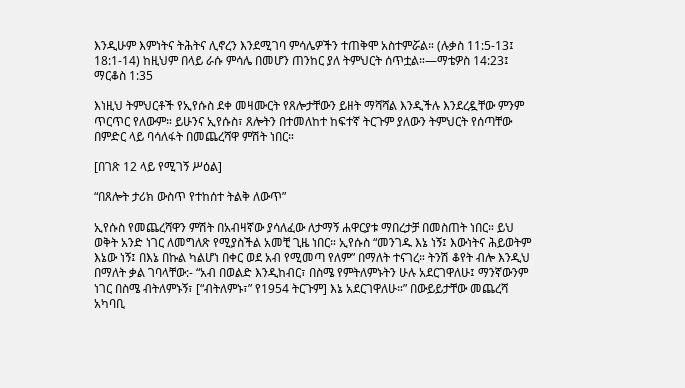እንዲሁም እምነትና ትሕትና ሊኖረን እንደሚገባ ምሳሌዎችን ተጠቅሞ አስተምሯል። (ሉቃስ 11:5-13፤ 18:1-14) ከዚህም በላይ ራሱ ምሳሌ በመሆን ጠንከር ያለ ትምህርት ሰጥቷል።—ማቴዎስ 14:23፤ ማርቆስ 1:35

እነዚህ ትምህርቶች የኢየሱስ ደቀ መዛሙርት የጸሎታቸውን ይዘት ማሻሻል እንዲችሉ እንደረዷቸው ምንም ጥርጥር የለውም። ይሁንና ኢየሱስ፣ ጸሎትን በተመለከተ ከፍተኛ ትርጉም ያለውን ትምህርት የሰጣቸው በምድር ላይ ባሳለፋት በመጨረሻዋ ምሽት ነበር።

[በገጽ 12 ላይ የሚገኝ ሥዕል]

“በጸሎት ታሪክ ውስጥ የተከሰተ ትልቅ ለውጥ”

ኢየሱስ የመጨረሻዋን ምሽት በአብዛኛው ያሳለፈው ለታማኝ ሐዋርያቱ ማበረታቻ በመስጠት ነበር። ይህ ወቅት አንድ ነገር ለመግለጽ የሚያስችል አመቺ ጊዜ ነበር። ኢየሱስ “መንገዱ እኔ ነኝ፤ እውነትና ሕይወትም እኔው ነኝ፤ በእኔ በኩል ካልሆነ በቀር ወደ አብ የሚመጣ የለም” በማለት ተናገረ። ትንሽ ቆየት ብሎ እንዲህ በማለት ቃል ገባላቸው:- “አብ በወልድ እንዲከብር፣ በስሜ የምትለምኑትን ሁሉ አደርገዋለሁ፤ ማንኛውንም ነገር በስሜ ብትለምኑኝ፣ [“ብትለምኑ፣” የ1954 ትርጉም] እኔ አደርገዋለሁ።” በውይይታቸው መጨረሻ አካባቢ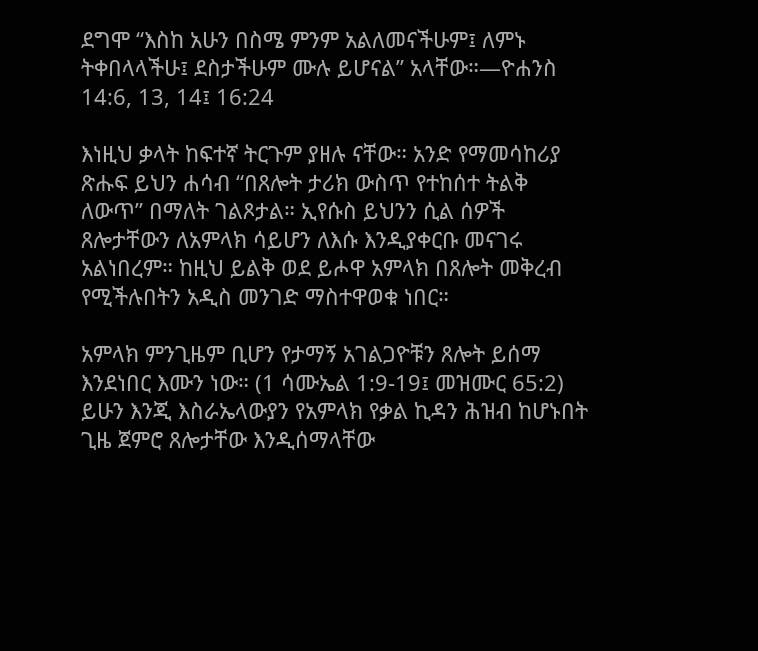ደግሞ “እስከ አሁን በስሜ ምንም አልለመናችሁም፤ ለምኑ ትቀበላላችሁ፤ ደስታችሁም ሙሉ ይሆናል” አላቸው።—ዮሐንስ 14:6, 13, 14፤ 16:24

እነዚህ ቃላት ከፍተኛ ትርጉም ያዘሉ ናቸው። አንድ የማመሳከሪያ ጽሑፍ ይህን ሐሳብ “በጸሎት ታሪክ ውስጥ የተከሰተ ትልቅ ለውጥ” በማለት ገልጾታል። ኢየሱስ ይህንን ሲል ሰዎች ጸሎታቸውን ለአምላክ ሳይሆን ለእሱ እንዲያቀርቡ መናገሩ አልነበረም። ከዚህ ይልቅ ወደ ይሖዋ አምላክ በጸሎት መቅረብ የሚችሉበትን አዲስ መንገድ ማስተዋወቁ ነበር።

አምላክ ምንጊዜም ቢሆን የታማኝ አገልጋዮቹን ጸሎት ይሰማ እንደነበር እሙን ነው። (1 ሳሙኤል 1:9-19፤ መዝሙር 65:2) ይሁን እንጂ እስራኤላውያን የአምላክ የቃል ኪዳን ሕዝብ ከሆኑበት ጊዜ ጀምሮ ጸሎታቸው እንዲሰማላቸው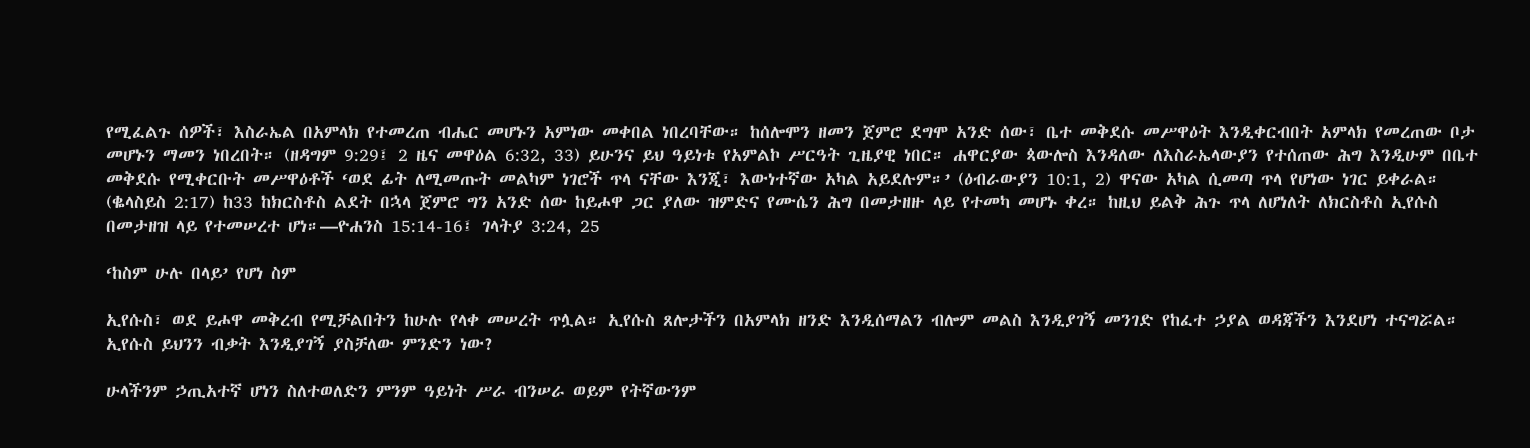የሚፈልጉ ሰዎች፣ እስራኤል በአምላክ የተመረጠ ብሔር መሆኑን አምነው መቀበል ነበረባቸው። ከሰሎሞን ዘመን ጀምሮ ደግሞ አንድ ሰው፣ ቤተ መቅደሱ መሥዋዕት እንዲቀርብበት አምላክ የመረጠው ቦታ መሆኑን ማመን ነበረበት። (ዘዳግም 9:29፤ 2 ዜና መዋዕል 6:32, 33) ይሁንና ይህ ዓይነቱ የአምልኮ ሥርዓት ጊዜያዊ ነበር። ሐዋርያው ጳውሎስ እንዳለው ለእስራኤላውያን የተሰጠው ሕግ እንዲሁም በቤተ መቅደሱ የሚቀርቡት መሥዋዕቶች ‘ወደ ፊት ለሚመጡት መልካም ነገሮች ጥላ ናቸው እንጂ፣ እውነተኛው አካል አይደሉም።’ (ዕብራውያን 10:1, 2) ዋናው አካል ሲመጣ ጥላ የሆነው ነገር ይቀራል። (ቈላስይስ 2:17) ከ33 ከክርስቶስ ልደት በኋላ ጀምሮ ግን አንድ ሰው ከይሖዋ ጋር ያለው ዝምድና የሙሴን ሕግ በመታዘዙ ላይ የተመካ መሆኑ ቀረ። ከዚህ ይልቅ ሕጉ ጥላ ለሆነለት ለክርስቶስ ኢየሱስ በመታዘዝ ላይ የተመሠረተ ሆነ።—ዮሐንስ 15:14-16፤ ገላትያ 3:24, 25

‘ከስም ሁሉ በላይ’ የሆነ ስም

ኢየሱስ፣ ወደ ይሖዋ መቅረብ የሚቻልበትን ከሁሉ የላቀ መሠረት ጥሏል። ኢየሱስ ጸሎታችን በአምላክ ዘንድ እንዲሰማልን ብሎም መልስ እንዲያገኝ መንገድ የከፈተ ኃያል ወዳጃችን እንደሆነ ተናግሯል። ኢየሱስ ይህንን ብቃት እንዲያገኝ ያስቻለው ምንድን ነው?

ሁላችንም ኃጢአተኛ ሆነን ስለተወለድን ምንም ዓይነት ሥራ ብንሠራ ወይም የትኛውንም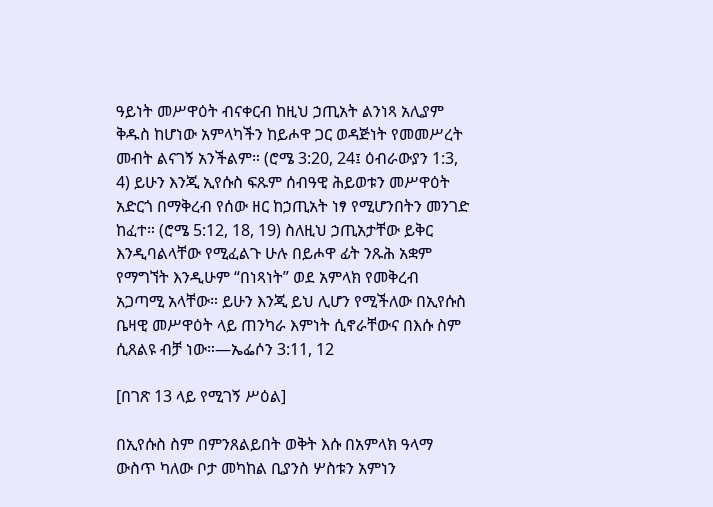ዓይነት መሥዋዕት ብናቀርብ ከዚህ ኃጢአት ልንነጻ አሊያም ቅዱስ ከሆነው አምላካችን ከይሖዋ ጋር ወዳጅነት የመመሥረት መብት ልናገኝ አንችልም። (ሮሜ 3:20, 24፤ ዕብራውያን 1:3, 4) ይሁን እንጂ ኢየሱስ ፍጹም ሰብዓዊ ሕይወቱን መሥዋዕት አድርጎ በማቅረብ የሰው ዘር ከኃጢአት ነፃ የሚሆንበትን መንገድ ከፈተ። (ሮሜ 5:12, 18, 19) ስለዚህ ኃጢአታቸው ይቅር እንዲባልላቸው የሚፈልጉ ሁሉ በይሖዋ ፊት ንጹሕ አቋም የማግኘት እንዲሁም “በነጻነት” ወደ አምላክ የመቅረብ አጋጣሚ አላቸው። ይሁን እንጂ ይህ ሊሆን የሚችለው በኢየሱስ ቤዛዊ መሥዋዕት ላይ ጠንካራ እምነት ሲኖራቸውና በእሱ ስም ሲጸልዩ ብቻ ነው።—ኤፌሶን 3:11, 12

[በገጽ 13 ላይ የሚገኝ ሥዕል]

በኢየሱስ ስም በምንጸልይበት ወቅት እሱ በአምላክ ዓላማ ውስጥ ካለው ቦታ መካከል ቢያንስ ሦስቱን አምነን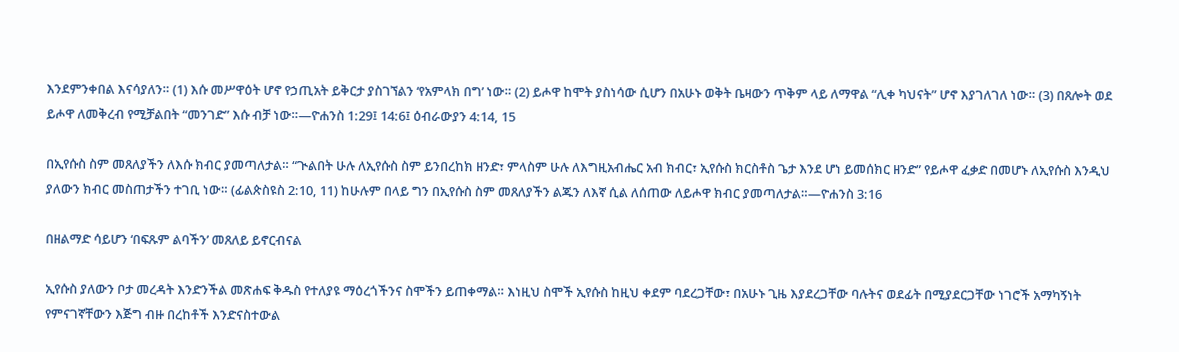እንደምንቀበል እናሳያለን። (1) እሱ መሥዋዕት ሆኖ የኃጢአት ይቅርታ ያስገኘልን ‘የአምላክ በግ’ ነው። (2) ይሖዋ ከሞት ያስነሳው ሲሆን በአሁኑ ወቅት ቤዛውን ጥቅም ላይ ለማዋል “ሊቀ ካህናት” ሆኖ እያገለገለ ነው። (3) በጸሎት ወደ ይሖዋ ለመቅረብ የሚቻልበት “መንገድ” እሱ ብቻ ነው።—ዮሐንስ 1:29፤ 14:6፤ ዕብራውያን 4:14, 15

በኢየሱስ ስም መጸለያችን ለእሱ ክብር ያመጣለታል። “ጒልበት ሁሉ ለኢየሱስ ስም ይንበረከክ ዘንድ፣ ምላስም ሁሉ ለእግዚአብሔር አብ ክብር፣ ኢየሱስ ክርስቶስ ጌታ እንደ ሆነ ይመሰክር ዘንድ” የይሖዋ ፈቃድ በመሆኑ ለኢየሱስ እንዲህ ያለውን ክብር መስጠታችን ተገቢ ነው። (ፊልጵስዩስ 2:10, 11) ከሁሉም በላይ ግን በኢየሱስ ስም መጸለያችን ልጁን ለእኛ ሲል ለሰጠው ለይሖዋ ክብር ያመጣለታል።—ዮሐንስ 3:16

በዘልማድ ሳይሆን ‘በፍጹም ልባችን’ መጸለይ ይኖርብናል

ኢየሱስ ያለውን ቦታ መረዳት እንድንችል መጽሐፍ ቅዱስ የተለያዩ ማዕረጎችንና ስሞችን ይጠቀማል። እነዚህ ስሞች ኢየሱስ ከዚህ ቀደም ባደረጋቸው፣ በአሁኑ ጊዜ እያደረጋቸው ባሉትና ወደፊት በሚያደርጋቸው ነገሮች አማካኝነት የምናገኛቸውን እጅግ ብዙ በረከቶች እንድናስተውል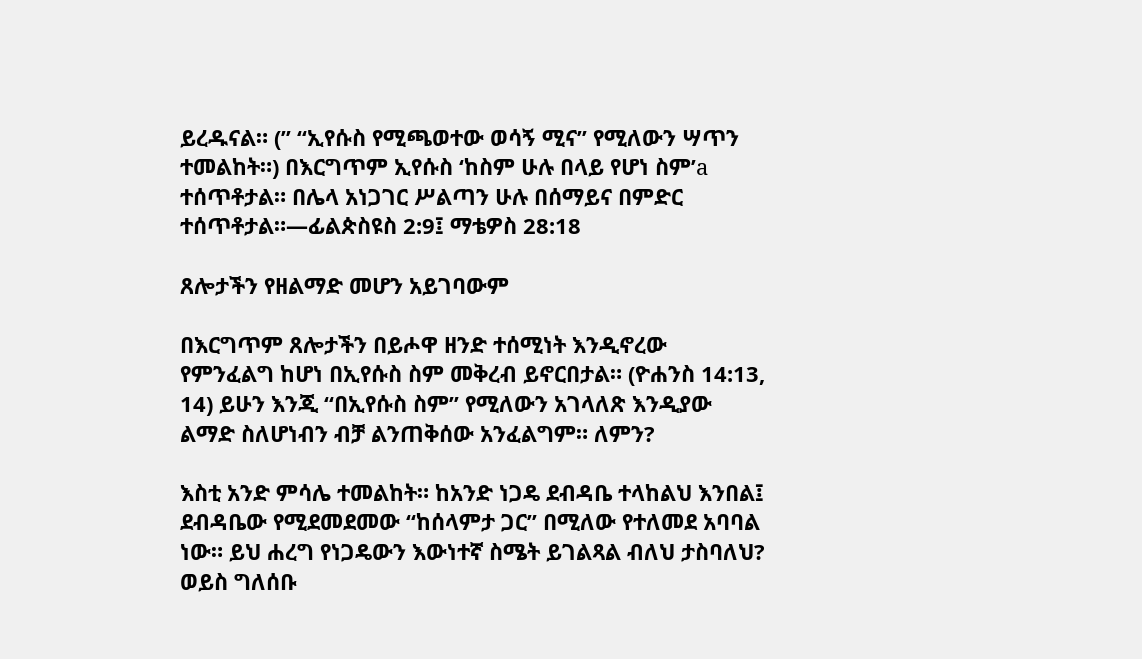ይረዱናል። (” “ኢየሱስ የሚጫወተው ወሳኝ ሚና” የሚለውን ሣጥን ተመልከት።) በእርግጥም ኢየሱስ ‘ከስም ሁሉ በላይ የሆነ ስም’a ተሰጥቶታል። በሌላ አነጋገር ሥልጣን ሁሉ በሰማይና በምድር ተሰጥቶታል።—ፊልጵስዩስ 2:9፤ ማቴዎስ 28:18

ጸሎታችን የዘልማድ መሆን አይገባውም

በእርግጥም ጸሎታችን በይሖዋ ዘንድ ተሰሚነት እንዲኖረው የምንፈልግ ከሆነ በኢየሱስ ስም መቅረብ ይኖርበታል። (ዮሐንስ 14:13, 14) ይሁን እንጂ “በኢየሱስ ስም” የሚለውን አገላለጽ እንዲያው ልማድ ስለሆነብን ብቻ ልንጠቅሰው አንፈልግም። ለምን?

እስቲ አንድ ምሳሌ ተመልከት። ከአንድ ነጋዴ ደብዳቤ ተላከልህ እንበል፤ ደብዳቤው የሚደመደመው “ከሰላምታ ጋር” በሚለው የተለመደ አባባል ነው። ይህ ሐረግ የነጋዴውን እውነተኛ ስሜት ይገልጻል ብለህ ታስባለህ? ወይስ ግለሰቡ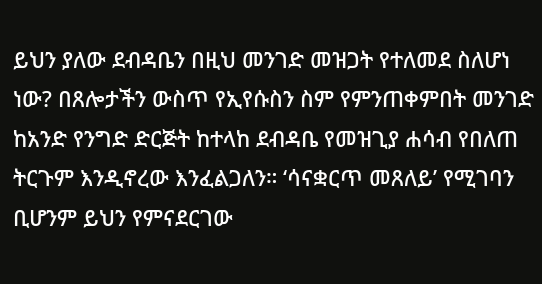ይህን ያለው ደብዳቤን በዚህ መንገድ መዝጋት የተለመደ ስለሆነ ነው? በጸሎታችን ውስጥ የኢየሱስን ስም የምንጠቀምበት መንገድ ከአንድ የንግድ ድርጅት ከተላከ ደብዳቤ የመዝጊያ ሐሳብ የበለጠ ትርጉም እንዲኖረው እንፈልጋለን። ‘ሳናቋርጥ መጸለይ’ የሚገባን ቢሆንም ይህን የምናደርገው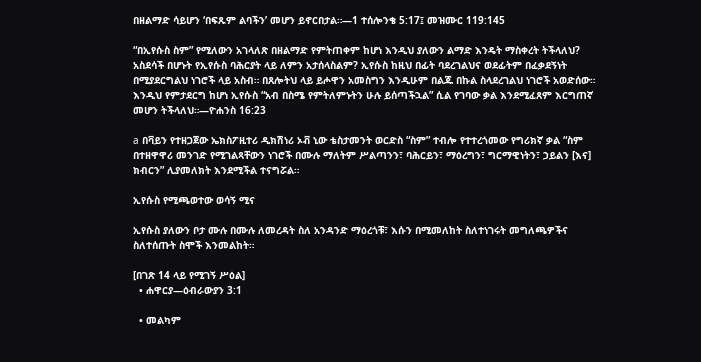በዘልማድ ሳይሆን ‘በፍጹም ልባችን’ መሆን ይኖርበታል።—1 ተሰሎንቄ 5:17፤ መዝሙር 119:145

“በኢየሱስ ስም” የሚለውን አገላለጽ በዘልማድ የምትጠቀም ከሆነ እንዲህ ያለውን ልማድ እንዴት ማስቀረት ትችላለህ? አስደሳች በሆኑት የኢየሱስ ባሕርያት ላይ ለምን አታሰላስልም? ኢየሱስ ከዚህ በፊት ባደረገልህና ወደፊትም በፈቃደኝነት በሚያደርግልህ ነገሮች ላይ አስብ። በጸሎትህ ላይ ይሖዋን አመስግን እንዲሁም በልጁ በኩል ስላደረገልህ ነገሮች አወድሰው። እንዲህ የምታደርግ ከሆነ ኢየሱስ “አብ በስሜ የምትለምኑትን ሁሉ ይሰጣችኋል” ሲል የገባው ቃል እንደሚፈጸም እርግጠኛ መሆን ትችላለህ።—ዮሐንስ 16:23

a በቫይን የተዘጋጀው ኤክስፖዚተሪ ዲክሽነሪ ኦቭ ኒው ቴስታመንት ወርድስ “ስም” ተብሎ የተተረጎመው የግሪክኛ ቃል “ስም በተዘዋዋሪ መንገድ የሚገልጻቸውን ነገሮች በሙሉ ማለትም ሥልጣንን፣ ባሕርይን፣ ማዕረግን፣ ግርማዊነትን፣ ኃይልን [እና] ክብርን” ሊያመለክት እንደሚችል ተናግሯል።

ኢየሱስ የሚጫወተው ወሳኝ ሚና

ኢየሱስ ያለውን ቦታ ሙሉ በሙሉ ለመረዳት ስለ አንዳንድ ማዕረጎቹ፣ እሱን በሚመለከት ስለተነገሩት መግለጫዎችና ስለተሰጡት ስሞች እንመልከት።

[በገጽ 14 ላይ የሚገኝ ሥዕል]
  • ሐዋርያ—ዕብራውያን 3:1

  • መልካም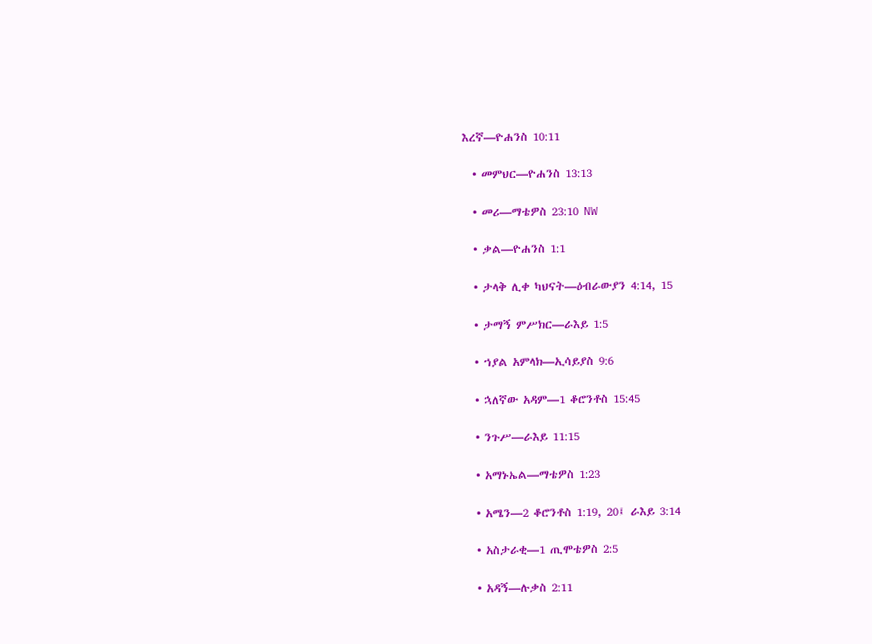እረኛ—ዮሐንስ 10:11

  • መምህር—ዮሐንስ 13:13

  • መሪ—ማቴዎስ 23:10 NW

  • ቃል—ዮሐንስ 1:1

  • ታላቅ ሊቀ ካህናት—ዕብራውያን 4:14, 15

  • ታማኝ ምሥክር—ራእይ 1:5

  • ኀያል አምላክ—ኢሳይያስ 9:6

  • ኋለኛው አዳም—1 ቆሮንቶስ 15:45

  • ንጉሥ—ራእይ 11:15

  • አማኑኤል—ማቴዎስ 1:23

  • አሜን—2 ቆሮንቶስ 1:19, 20፤ ራእይ 3:14

  • አስታራቂ—1 ጢሞቴዎስ 2:5

  • አዳኝ—ሉቃስ 2:11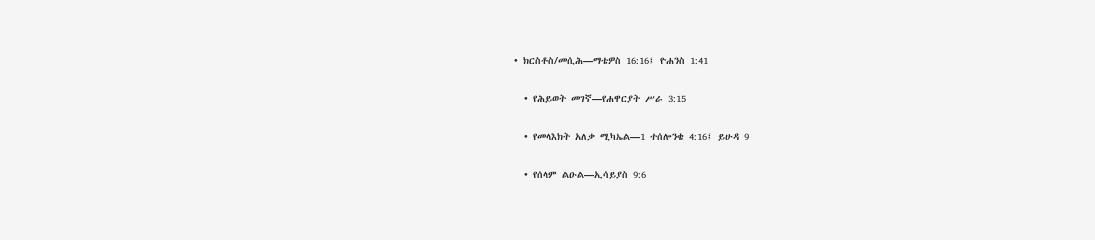• ክርስቶስ/መሲሕ—ማቴዎስ 16:16፤ ዮሐንስ 1:41

  • የሕይወት መገኛ—የሐዋርያት ሥራ 3:15

  • የመላእክት አለቃ ሚካኤል—1 ተሰሎንቄ 4:16፤ ይሁዳ 9

  • የሰላም ልዑል—ኢሳይያስ 9:6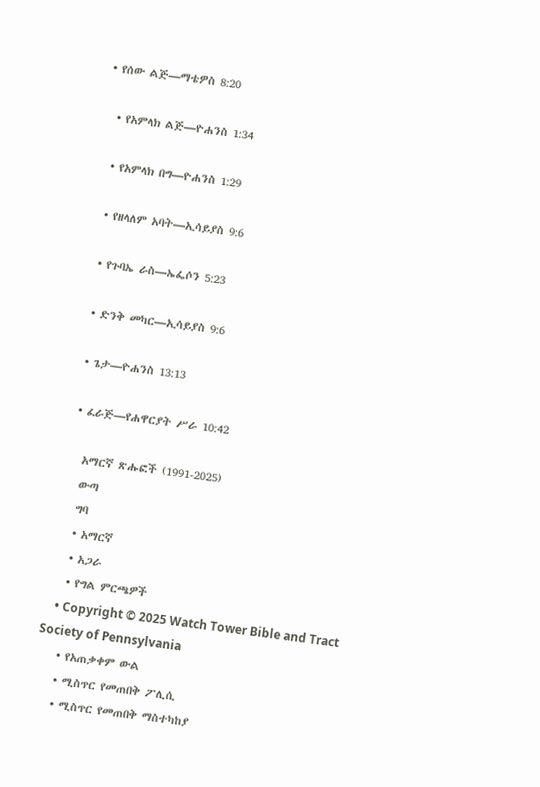• የሰው ልጅ—ማቴዎስ 8:20

  • የአምላክ ልጅ—ዮሐንስ 1:34

  • የአምላክ በግ—ዮሐንስ 1:29

  • የዘላለም አባት—ኢሳይያስ 9:6

  • የጉባኤ ራስ—ኤፌሶን 5:23

  • ድንቅ መካር—ኢሳይያስ 9:6

  • ጌታ—ዮሐንስ 13:13

  • ፈራጅ—የሐዋርያት ሥራ 10:42

    አማርኛ ጽሑፎች (1991-2025)
    ውጣ
    ግባ
    • አማርኛ
    • አጋራ
    • የግል ምርጫዎች
    • Copyright © 2025 Watch Tower Bible and Tract Society of Pennsylvania
    • የአጠቃቀም ውል
    • ሚስጥር የመጠበቅ ፖሊሲ
    • ሚስጥር የመጠበቅ ማስተካከያ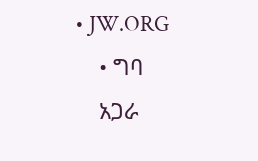• JW.ORG
    • ግባ
    አጋራ